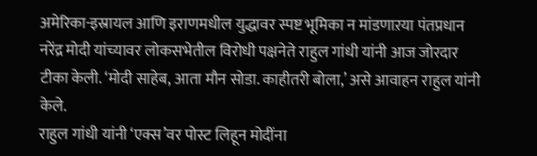अमेरिका-इस्रायल आणि इराणमधील युद्धावर स्पष्ट भूमिका न मांडणाऱया पंतप्रधान नरेंद्र मोदी यांच्यावर लोकसभेतील विरोधी पक्षनेते राहुल गांधी यांनी आज जोरदार टीका केली. ‘मोदी साहेब, आता मौन सोडा. काहीतरी बोला,’ असे आवाहन राहुल यांनी केले.
राहुल गांधी यांनी ‘एक्स’वर पोस्ट लिहून मोदींना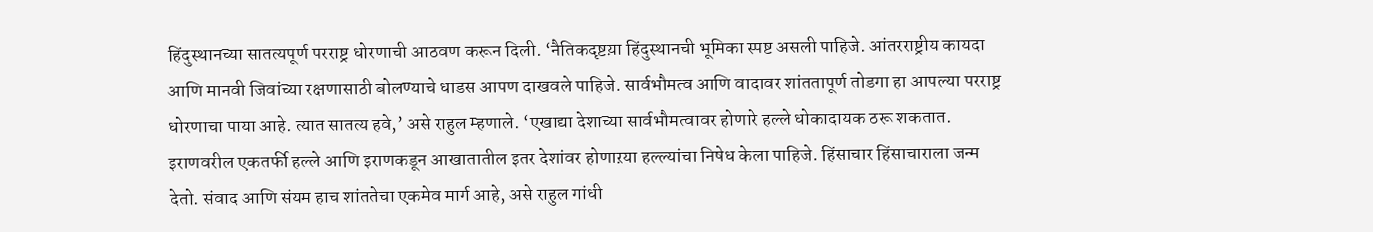हिंदुस्थानच्या सातत्यपूर्ण परराष्ट्र धोरणाची आठवण करून दिली. ‘नैतिकदृष्टय़ा हिंदुस्थानची भूमिका स्पष्ट असली पाहिजे. आंतरराष्ट्रीय कायदा आणि मानवी जिवांच्या रक्षणासाठी बोलण्याचे धाडस आपण दाखवले पाहिजे. सार्वभौमत्व आणि वादावर शांततापूर्ण तोडगा हा आपल्या परराष्ट्र धोरणाचा पाया आहे. त्यात सातत्य हवे,’ असे राहुल म्हणाले. ‘एखाद्या देशाच्या सार्वभौमत्वावर होणारे हल्ले धोकादायक ठरू शकतात. इराणवरील एकतर्फी हल्ले आणि इराणकडून आखातातील इतर देशांवर होणाऱया हल्ल्यांचा निषेध केला पाहिजे. हिंसाचार हिंसाचाराला जन्म देतो. संवाद आणि संयम हाच शांततेचा एकमेव मार्ग आहे, असे राहुल गांधी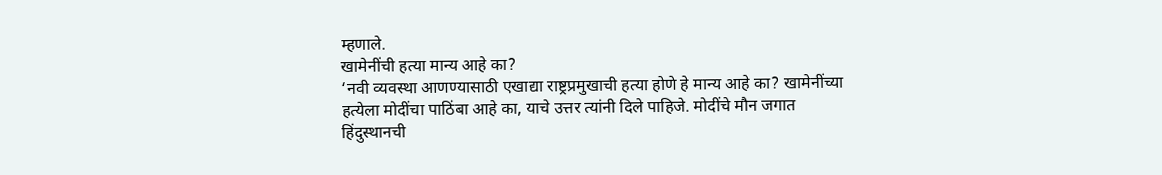म्हणाले.
खामेनींची हत्या मान्य आहे का?
‘नवी व्यवस्था आणण्यासाठी एखाद्या राष्ट्रप्रमुखाची हत्या होणे हे मान्य आहे का? खामेनींच्या हत्येला मोदींचा पाठिंबा आहे का, याचे उत्तर त्यांनी दिले पाहिजे. मोदींचे मौन जगात हिंदुस्थानची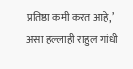प्रतिष्ठा कमी करत आहे,’ असा हल्लाही राहुल गांधी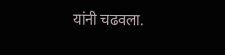यांनी चढवला.